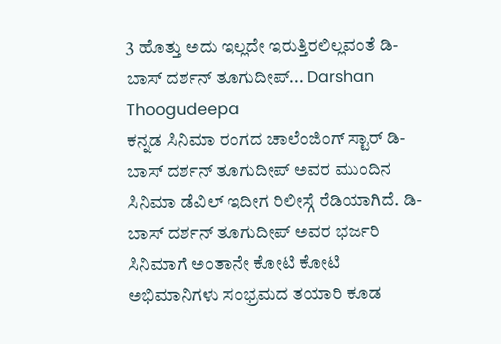3 ಹೊತ್ತು ಅದು ಇಲ್ಲದೇ ಇರುತ್ತಿರಲಿಲ್ಲವಂತೆ ಡಿ-ಬಾಸ್ ದರ್ಶನ್ ತೂಗುದೀಪ್... Darshan Thoogudeepa
ಕನ್ನಡ ಸಿನಿಮಾ ರಂಗದ ಚಾಲೆಂಜಿಂಗ್ ಸ್ಟಾರ್ ಡಿ-ಬಾಸ್ ದರ್ಶನ್ ತೂಗುದೀಪ್ ಅವರ ಮುಂದಿನ ಸಿನಿಮಾ ಡೆವಿಲ್ ಇದೀಗ ರಿಲೀಸ್ಗೆ ರೆಡಿಯಾಗಿದೆ. ಡಿ-ಬಾಸ್ ದರ್ಶನ್ ತೂಗುದೀಪ್ ಅವರ ಭರ್ಜರಿ ಸಿನಿಮಾಗೆ ಅಂತಾನೇ ಕೋಟಿ ಕೋಟಿ ಅಭಿಮಾನಿಗಳು ಸಂಭ್ರಮದ ತಯಾರಿ ಕೂಡ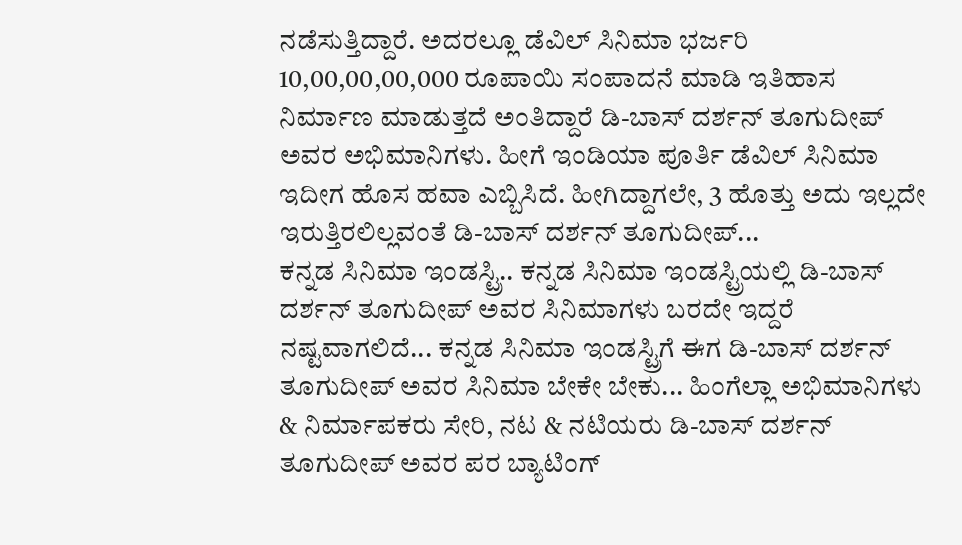ನಡೆಸುತ್ತಿದ್ದಾರೆ. ಅದರಲ್ಲೂ ಡೆವಿಲ್ ಸಿನಿಮಾ ಭರ್ಜರಿ 10,00,00,00,000 ರೂಪಾಯಿ ಸಂಪಾದನೆ ಮಾಡಿ ಇತಿಹಾಸ ನಿರ್ಮಾಣ ಮಾಡುತ್ತದೆ ಅಂತಿದ್ದಾರೆ ಡಿ-ಬಾಸ್ ದರ್ಶನ್ ತೂಗುದೀಪ್ ಅವರ ಅಭಿಮಾನಿಗಳು. ಹೀಗೆ ಇಂಡಿಯಾ ಪೂರ್ತಿ ಡೆವಿಲ್ ಸಿನಿಮಾ ಇದೀಗ ಹೊಸ ಹವಾ ಎಬ್ಬಿಸಿದೆ. ಹೀಗಿದ್ದಾಗಲೇ, 3 ಹೊತ್ತು ಅದು ಇಲ್ಲದೇ ಇರುತ್ತಿರಲಿಲ್ಲವಂತೆ ಡಿ-ಬಾಸ್ ದರ್ಶನ್ ತೂಗುದೀಪ್...
ಕನ್ನಡ ಸಿನಿಮಾ ಇಂಡಸ್ಟ್ರಿ.. ಕನ್ನಡ ಸಿನಿಮಾ ಇಂಡಸ್ಟ್ರಿಯಲ್ಲಿ ಡಿ-ಬಾಸ್ ದರ್ಶನ್ ತೂಗುದೀಪ್ ಅವರ ಸಿನಿಮಾಗಳು ಬರದೇ ಇದ್ದರೆ ನಷ್ಟವಾಗಲಿದೆ... ಕನ್ನಡ ಸಿನಿಮಾ ಇಂಡಸ್ಟ್ರಿಗೆ ಈಗ ಡಿ-ಬಾಸ್ ದರ್ಶನ್ ತೂಗುದೀಪ್ ಅವರ ಸಿನಿಮಾ ಬೇಕೇ ಬೇಕು... ಹಿಂಗೆಲ್ಲಾ ಅಭಿಮಾನಿಗಳು & ನಿರ್ಮಾಪಕರು ಸೇರಿ, ನಟ & ನಟಿಯರು ಡಿ-ಬಾಸ್ ದರ್ಶನ್ ತೂಗುದೀಪ್ ಅವರ ಪರ ಬ್ಯಾಟಿಂಗ್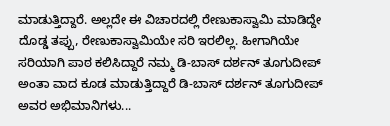ಮಾಡುತ್ತಿದ್ದಾರೆ. ಅಲ್ಲದೇ ಈ ವಿಚಾರದಲ್ಲಿ ರೇಣುಕಾಸ್ವಾಮಿ ಮಾಡಿದ್ದೇ ದೊಡ್ಡ ತಪ್ಪು, ರೇಣುಕಾಸ್ವಾಮಿಯೇ ಸರಿ ಇರಲಿಲ್ಲ. ಹೀಗಾಗಿಯೇ ಸರಿಯಾಗಿ ಪಾಠ ಕಲಿಸಿದ್ದಾರೆ ನಮ್ಮ ಡಿ-ಬಾಸ್ ದರ್ಶನ್ ತೂಗುದೀಪ್ ಅಂತಾ ವಾದ ಕೂಡ ಮಾಡುತ್ತಿದ್ದಾರೆ ಡಿ-ಬಾಸ್ ದರ್ಶನ್ ತೂಗುದೀಪ್ ಅವರ ಅಭಿಮಾನಿಗಳು...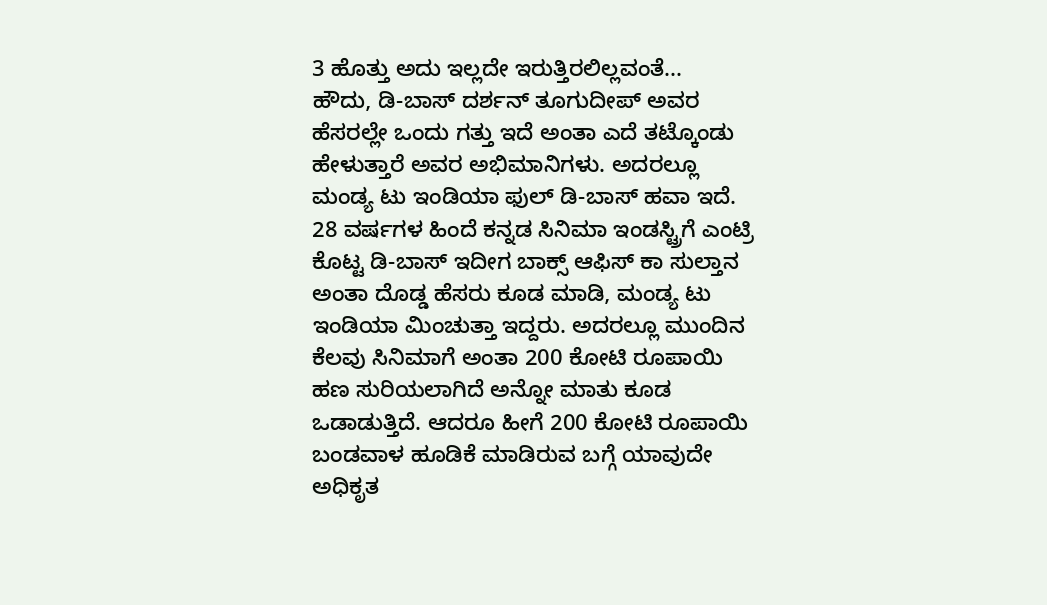3 ಹೊತ್ತು ಅದು ಇಲ್ಲದೇ ಇರುತ್ತಿರಲಿಲ್ಲವಂತೆ...
ಹೌದು, ಡಿ-ಬಾಸ್ ದರ್ಶನ್ ತೂಗುದೀಪ್ ಅವರ ಹೆಸರಲ್ಲೇ ಒಂದು ಗತ್ತು ಇದೆ ಅಂತಾ ಎದೆ ತಟ್ಕೊಂಡು ಹೇಳುತ್ತಾರೆ ಅವರ ಅಭಿಮಾನಿಗಳು. ಅದರಲ್ಲೂ ಮಂಡ್ಯ ಟು ಇಂಡಿಯಾ ಫುಲ್ ಡಿ-ಬಾಸ್ ಹವಾ ಇದೆ. 28 ವರ್ಷಗಳ ಹಿಂದೆ ಕನ್ನಡ ಸಿನಿಮಾ ಇಂಡಸ್ಟ್ರಿಗೆ ಎಂಟ್ರಿ ಕೊಟ್ಟ ಡಿ-ಬಾಸ್ ಇದೀಗ ಬಾಕ್ಸ್ ಆಫಿಸ್ ಕಾ ಸುಲ್ತಾನ ಅಂತಾ ದೊಡ್ಡ ಹೆಸರು ಕೂಡ ಮಾಡಿ, ಮಂಡ್ಯ ಟು ಇಂಡಿಯಾ ಮಿಂಚುತ್ತಾ ಇದ್ದರು. ಅದರಲ್ಲೂ ಮುಂದಿನ ಕೆಲವು ಸಿನಿಮಾಗೆ ಅಂತಾ 200 ಕೋಟಿ ರೂಪಾಯಿ ಹಣ ಸುರಿಯಲಾಗಿದೆ ಅನ್ನೋ ಮಾತು ಕೂಡ ಒಡಾಡುತ್ತಿದೆ. ಆದರೂ ಹೀಗೆ 200 ಕೋಟಿ ರೂಪಾಯಿ ಬಂಡವಾಳ ಹೂಡಿಕೆ ಮಾಡಿರುವ ಬಗ್ಗೆ ಯಾವುದೇ ಅಧಿಕೃತ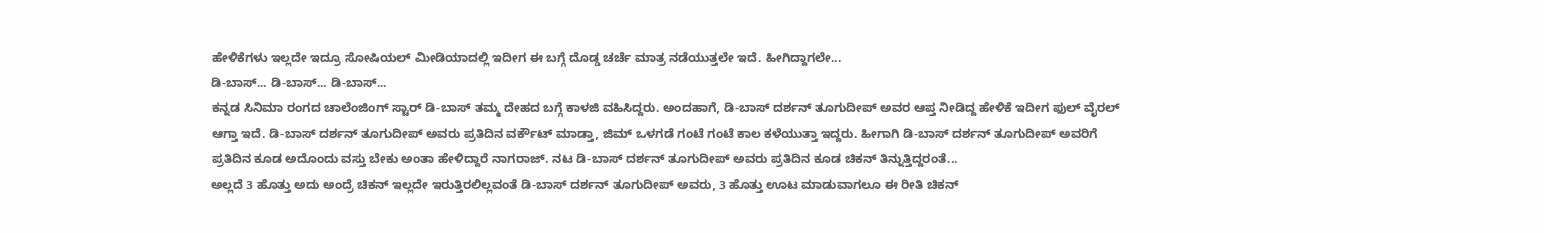ಹೇಳಿಕೆಗಳು ಇಲ್ಲದೇ ಇದ್ರೂ ಸೋಷಿಯಲ್ ಮೀಡಿಯಾದಲ್ಲಿ ಇದೀಗ ಈ ಬಗ್ಗೆ ದೊಡ್ಡ ಚರ್ಚೆ ಮಾತ್ರ ನಡೆಯುತ್ತಲೇ ಇದೆ. ಹೀಗಿದ್ದಾಗಲೇ...
ಡಿ-ಬಾಸ್... ಡಿ-ಬಾಸ್... ಡಿ-ಬಾಸ್...
ಕನ್ನಡ ಸಿನಿಮಾ ರಂಗದ ಚಾಲೆಂಜಿಂಗ್ ಸ್ಟಾರ್ ಡಿ-ಬಾಸ್ ತಮ್ಮ ದೇಹದ ಬಗ್ಗೆ ಕಾಳಜಿ ವಹಿಸಿದ್ದರು. ಅಂದಹಾಗೆ, ಡಿ-ಬಾಸ್ ದರ್ಶನ್ ತೂಗುದೀಪ್ ಅವರ ಆಪ್ತ ನೀಡಿದ್ದ ಹೇಳಿಕೆ ಇದೀಗ ಫುಲ್ ವೈರಲ್ ಆಗ್ತಾ ಇದೆ. ಡಿ-ಬಾಸ್ ದರ್ಶನ್ ತೂಗುದೀಪ್ ಅವರು ಪ್ರತಿದಿನ ವರ್ಕೌಟ್ ಮಾಡ್ತಾ, ಜಿಮ್ ಒಳಗಡೆ ಗಂಟೆ ಗಂಟೆ ಕಾಲ ಕಳೆಯುತ್ತಾ ಇದ್ದರು. ಹೀಗಾಗಿ ಡಿ-ಬಾಸ್ ದರ್ಶನ್ ತೂಗುದೀಪ್ ಅವರಿಗೆ ಪ್ರತಿದಿನ ಕೂಡ ಅದೊಂದು ವಸ್ತು ಬೇಕು ಅಂತಾ ಹೇಳಿದ್ದಾರೆ ನಾಗರಾಜ್. ನಟ ಡಿ-ಬಾಸ್ ದರ್ಶನ್ ತೂಗುದೀಪ್ ಅವರು ಪ್ರತಿದಿನ ಕೂಡ ಚಿಕನ್ ತಿನ್ನುತ್ತಿದ್ದರಂತೆ...
ಅಲ್ಲದೆ 3 ಹೊತ್ತು ಅದು ಅಂದ್ರೆ ಚಿಕನ್ ಇಲ್ಲದೇ ಇರುತ್ತಿರಲಿಲ್ಲವಂತೆ ಡಿ-ಬಾಸ್ ದರ್ಶನ್ ತೂಗುದೀಪ್ ಅವರು, 3 ಹೊತ್ತು ಊಟ ಮಾಡುವಾಗಲೂ ಈ ರೀತಿ ಚಿಕನ್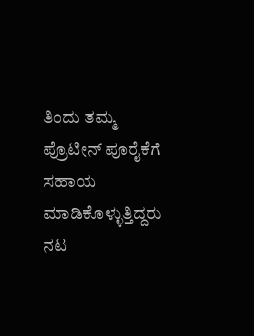ತಿಂದು ತಮ್ಮ ಪ್ರೊಟೀನ್ ಪೂರೈಕೆಗೆ ಸಹಾಯ ಮಾಡಿಕೊಳ್ಳುತ್ತಿದ್ದರು ನಟ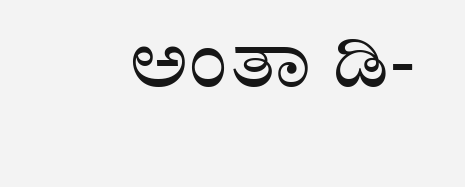ಅಂತಾ ಡಿ-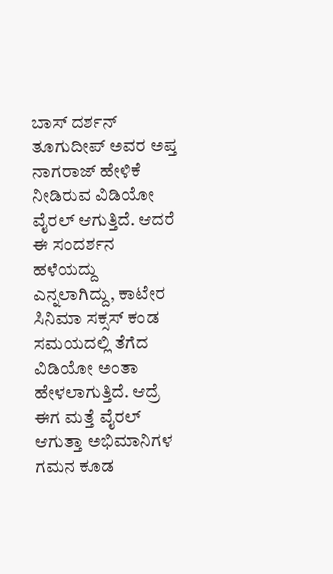ಬಾಸ್ ದರ್ಶನ್ ತೂಗುದೀಪ್ ಅವರ ಅಪ್ತ ನಾಗರಾಜ್ ಹೇಳಿಕೆ ನೀಡಿರುವ ವಿಡಿಯೋ ವೈರಲ್ ಆಗುತ್ತಿದೆ. ಆದರೆ ಈ ಸಂದರ್ಶನ ಹಳೆಯದ್ದು ಎನ್ನಲಾಗಿದ್ದು, ಕಾಟೇರ ಸಿನಿಮಾ ಸಕ್ಸಸ್ ಕಂಡ ಸಮಯದಲ್ಲಿ ತೆಗೆದ ವಿಡಿಯೋ ಅಂತಾ ಹೇಳಲಾಗುತ್ತಿದೆ. ಆದ್ರೆ ಈಗ ಮತ್ತೆ ವೈರಲ್ ಆಗುತ್ತಾ ಅಭಿಮಾನಿಗಳ ಗಮನ ಕೂಡ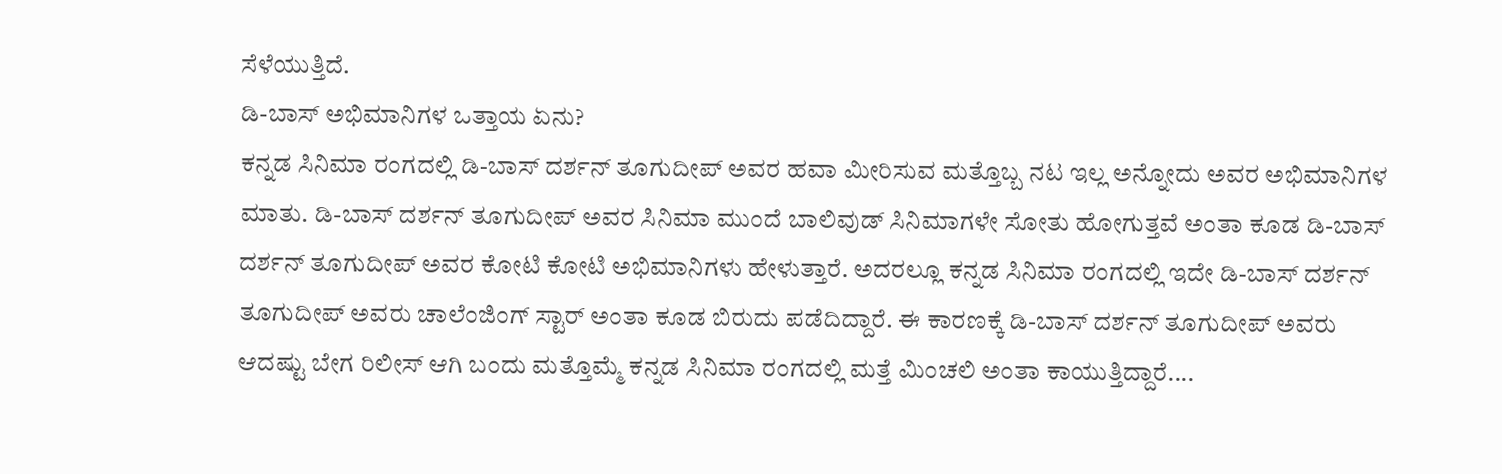ಸೆಳೆಯುತ್ತಿದೆ.
ಡಿ-ಬಾಸ್ ಅಭಿಮಾನಿಗಳ ಒತ್ತಾಯ ಏನು?
ಕನ್ನಡ ಸಿನಿಮಾ ರಂಗದಲ್ಲಿ ಡಿ-ಬಾಸ್ ದರ್ಶನ್ ತೂಗುದೀಪ್ ಅವರ ಹವಾ ಮೀರಿಸುವ ಮತ್ತೊಬ್ಬ ನಟ ಇಲ್ಲ ಅನ್ನೋದು ಅವರ ಅಭಿಮಾನಿಗಳ ಮಾತು. ಡಿ-ಬಾಸ್ ದರ್ಶನ್ ತೂಗುದೀಪ್ ಅವರ ಸಿನಿಮಾ ಮುಂದೆ ಬಾಲಿವುಡ್ ಸಿನಿಮಾಗಳೇ ಸೋತು ಹೋಗುತ್ತವೆ ಅಂತಾ ಕೂಡ ಡಿ-ಬಾಸ್ ದರ್ಶನ್ ತೂಗುದೀಪ್ ಅವರ ಕೋಟಿ ಕೋಟಿ ಅಭಿಮಾನಿಗಳು ಹೇಳುತ್ತಾರೆ. ಅದರಲ್ಲೂ ಕನ್ನಡ ಸಿನಿಮಾ ರಂಗದಲ್ಲಿ ಇದೇ ಡಿ-ಬಾಸ್ ದರ್ಶನ್ ತೂಗುದೀಪ್ ಅವರು ಚಾಲೆಂಜಿಂಗ್ ಸ್ಟಾರ್ ಅಂತಾ ಕೂಡ ಬಿರುದು ಪಡೆದಿದ್ದಾರೆ. ಈ ಕಾರಣಕ್ಕೆ ಡಿ-ಬಾಸ್ ದರ್ಶನ್ ತೂಗುದೀಪ್ ಅವರು ಆದಷ್ಟು ಬೇಗ ರಿಲೀಸ್ ಆಗಿ ಬಂದು ಮತ್ತೊಮ್ಮೆ ಕನ್ನಡ ಸಿನಿಮಾ ರಂಗದಲ್ಲಿ ಮತ್ತೆ ಮಿಂಚಲಿ ಅಂತಾ ಕಾಯುತ್ತಿದ್ದಾರೆ....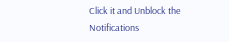Click it and Unblock the Notifications